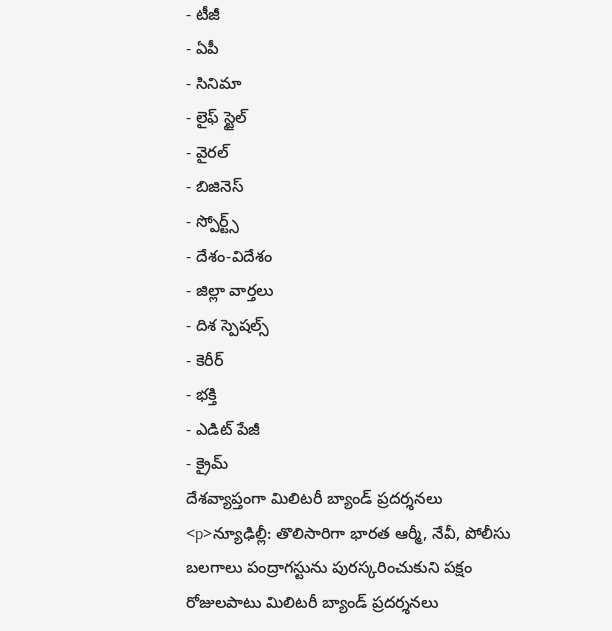- టీజీ
- ఏపీ
- సినిమా
- లైఫ్ స్టైల్
- వైరల్
- బిజినెస్
- స్పోర్ట్స్
- దేశం-విదేశం
- జిల్లా వార్తలు
- దిశ స్పెషల్స్
- కెరీర్
- భక్తి
- ఎడిట్ పేజీ
- క్రైమ్
దేశవ్యాప్తంగా మిలిటరీ బ్యాండ్ ప్రదర్శనలు
<p>న్యూఢిల్లీ: తొలిసారిగా భారత ఆర్మీ, నేవీ, పోలీసు బలగాలు పంద్రాగస్టును పురస్కరించుకుని పక్షం రోజులపాటు మిలిటరీ బ్యాండ్ ప్రదర్శనలు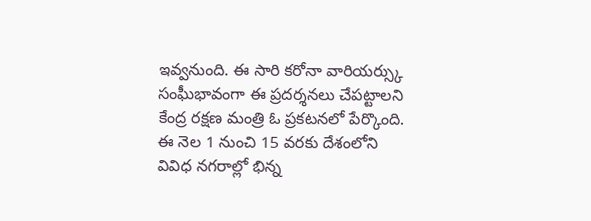ఇవ్వనుంది. ఈ సారి కరోనా వారియర్స్కు సంఘీభావంగా ఈ ప్రదర్శనలు చేపట్టాలని కేంద్ర రక్షణ మంత్రి ఓ ప్రకటనలో పేర్కొంది. ఈ నెల 1 నుంచి 15 వరకు దేశంలోని వివిధ నగరాల్లో భిన్న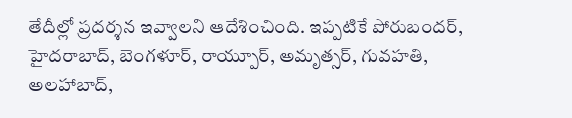తేదీల్లో ప్రదర్శన ఇవ్వాలని ఆదేశించింది. ఇప్పటికే పోరుబందర్, హైదరాబాద్, బెంగళూర్, రాయ్పూర్, అమృత్సర్, గువహతి, అలహాబాద్,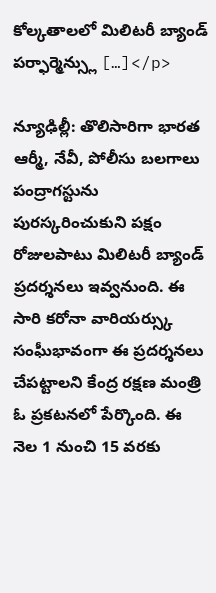కోల్కతాలలో మిలిటరీ బ్యాండ్ పర్ఫార్మెన్స్లు […]</p>

న్యూఢిల్లీ: తొలిసారిగా భారత ఆర్మీ, నేవీ, పోలీసు బలగాలు పంద్రాగస్టును పురస్కరించుకుని పక్షం రోజులపాటు మిలిటరీ బ్యాండ్ ప్రదర్శనలు ఇవ్వనుంది. ఈ సారి కరోనా వారియర్స్కు సంఘీభావంగా ఈ ప్రదర్శనలు చేపట్టాలని కేంద్ర రక్షణ మంత్రి ఓ ప్రకటనలో పేర్కొంది. ఈ నెల 1 నుంచి 15 వరకు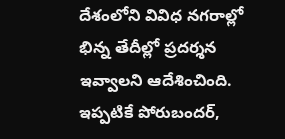దేశంలోని వివిధ నగరాల్లో భిన్న తేదీల్లో ప్రదర్శన ఇవ్వాలని ఆదేశించింది.
ఇప్పటికే పోరుబందర్,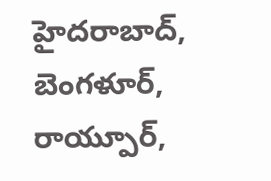హైదరాబాద్, బెంగళూర్, రాయ్పూర్,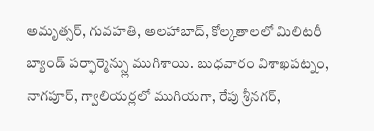అమృత్సర్, గువహతి, అలహాబాద్, కోల్కతాలలో మిలిటరీ బ్యాండ్ పర్ఫార్మెన్స్లు ముగిశాయి. బుధవారం విశాఖపట్నం, నాగపూర్, గ్వాలియర్లలో ముగియగా, రేపు శ్రీనగర్,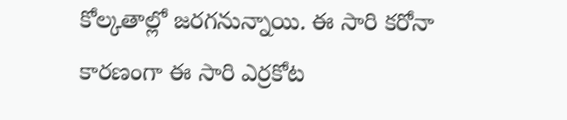కోల్కతాల్లో జరగనున్నాయి. ఈ సారి కరోనా కారణంగా ఈ సారి ఎర్రకోట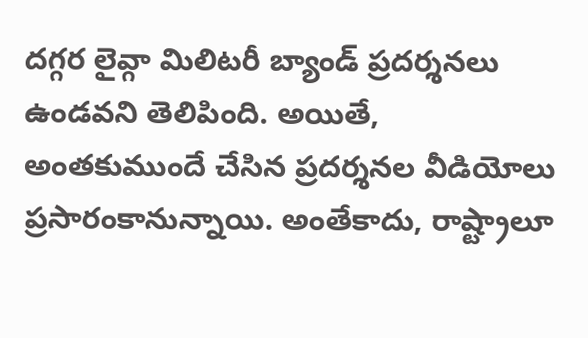దగ్గర లైవ్గా మిలిటరీ బ్యాండ్ ప్రదర్శనలు ఉండవని తెలిపింది. అయితే, అంతకుముందే చేసిన ప్రదర్శనల వీడియోలు ప్రసారంకానున్నాయి. అంతేకాదు, రాష్ట్రాలూ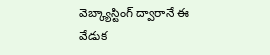వెబ్క్యాస్టింగ్ ద్వారానే ఈ వేడుక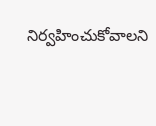నిర్వహించుకోవాలని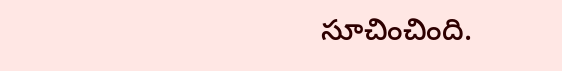సూచించింది.